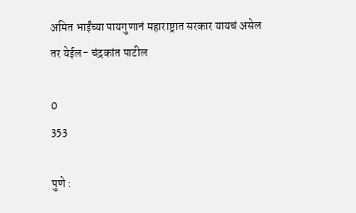अमित भाईंच्या पायगुणानं महाराष्ट्रात सरकार यायचं असेल तर येईल- चंद्रकांत पाटील

0
353

पुणे :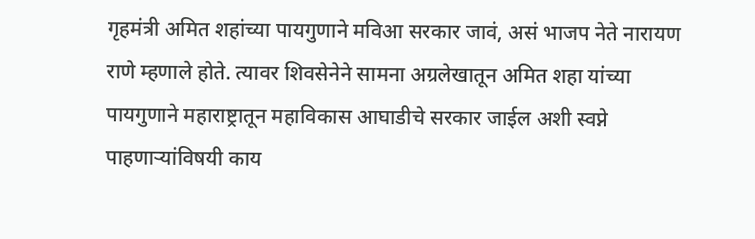गृहमंत्री अमित शहांच्या पायगुणाने मविआ सरकार जावं, असं भाजप नेते नारायण राणे म्हणाले होते. त्यावर शिवसेनेने सामना अग्रलेखातून अमित शहा यांच्या पायगुणाने महाराष्ट्रातून महाविकास आघाडीचे सरकार जाईल अशी स्वप्ने पाहणाऱ्यांविषयी काय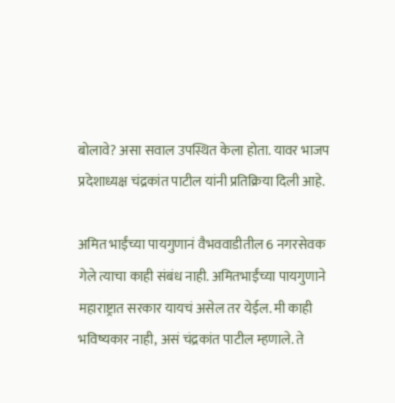बोलावे? असा सवाल उपस्थित केला होता. यावर भाजप प्रदेशाध्यक्ष चंद्रकांत पाटील यांनी प्रतिक्रिया दिली आहे.

अमित भाईंच्या पायगुणानं वैभववाडीतील 6 नगरसेवक गेले त्याचा काही संबंध नाही. अमितभाईंच्या पायगुणाने महाराष्ट्रात सरकार यायचं असेल तर येईल. मी काही भविष्यकार नाही, असं चंद्रकांत पाटील म्हणाले. ते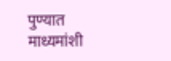पुण्यात माध्यमांशी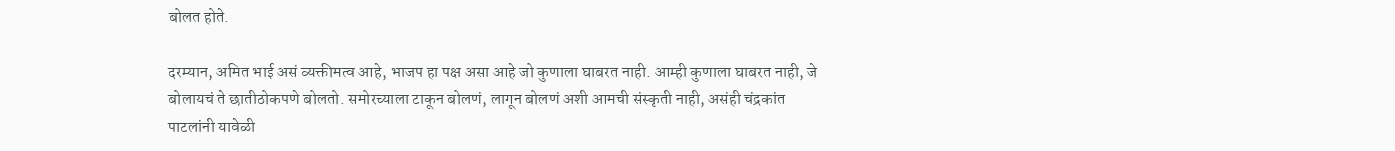बोलत होते.

दरम्यान, अमित भाई असं व्यक्तीमत्व आहे, भाजप हा पक्ष असा आहे जो कुणाला घाबरत नाही. आम्ही कुणाला घाबरत नाही, जे बोलायचं ते छातीठोकपणे बोलतो. समोरच्याला टाकून बोलणं, लागून बोलणं अशी आमची संस्कृती नाही, असंही चंद्रकांत पाटलांनी यावेळी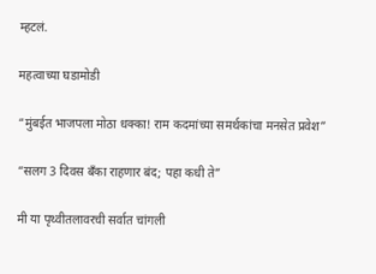म्हटलं.

महत्वाच्या घडामोडी

“मुंबईत भाजपला मोठा धक्का! राम कदमांच्या समर्थकांचा मनसेत प्रवेश”

“सलग 3 दिवस बॅंका राहणार बंद; पहा कधी ते”

मी या पृथ्वीतलावरची सर्वात चांगली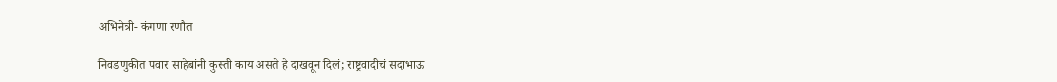अभिनेत्री- कंगणा रणौत

निवडणुकीत पवार साहेबांनी कुस्ती काय असते हे दाखवून दिलं; राष्ट्रवादीचं सदाभाऊ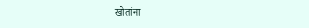खोतांना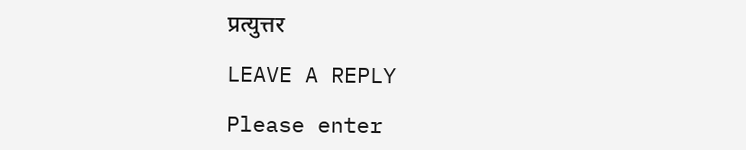प्रत्युत्तर

LEAVE A REPLY

Please enter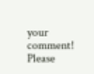your comment!
Please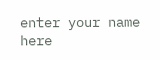enter your name here